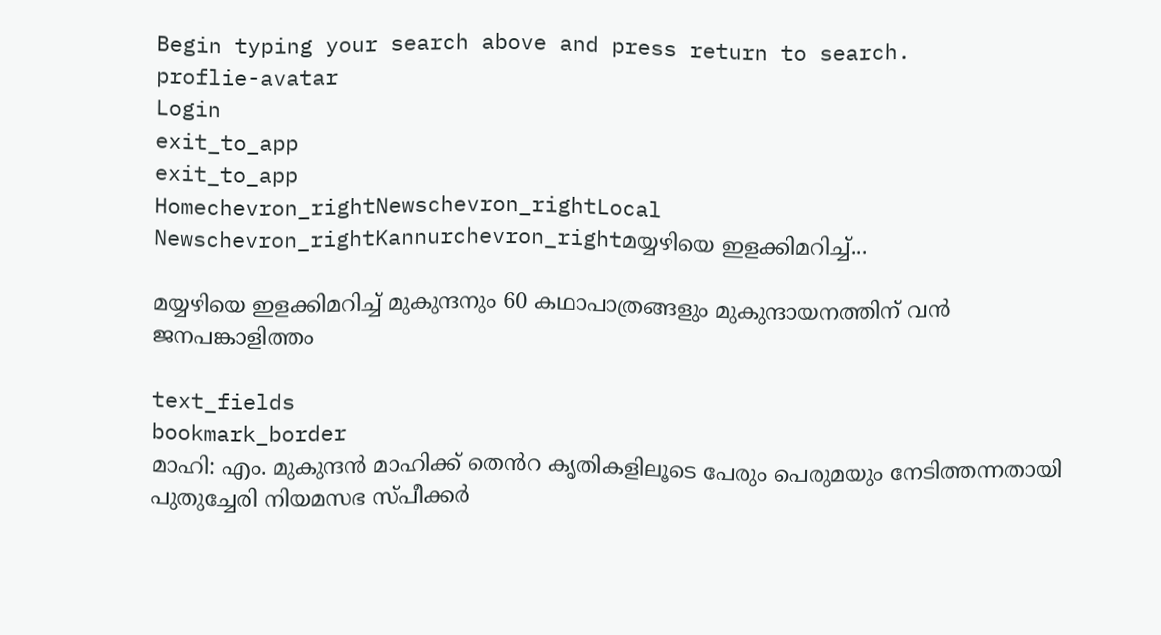Begin typing your search above and press return to search.
proflie-avatar
Login
exit_to_app
exit_to_app
Homechevron_rightNewschevron_rightLocal Newschevron_rightKannurchevron_rightമയ്യഴിയെ ഇളക്കിമറിച്ച്...

മയ്യഴിയെ ഇളക്കിമറിച്ച് മുകുന്ദനും 60 കഥാപാത്രങ്ങളും മുകുന്ദായനത്തിന് വൻ ജനപങ്കാളിത്തം

text_fields
bookmark_border
മാഹി: എം. മുകുന്ദൻ മാഹിക്ക് തെൻറ കൃതികളിലൂടെ പേരും പെരുമയും നേടിത്തന്നതായി പുതുച്ചേരി നിയമസഭ സ്പീക്കർ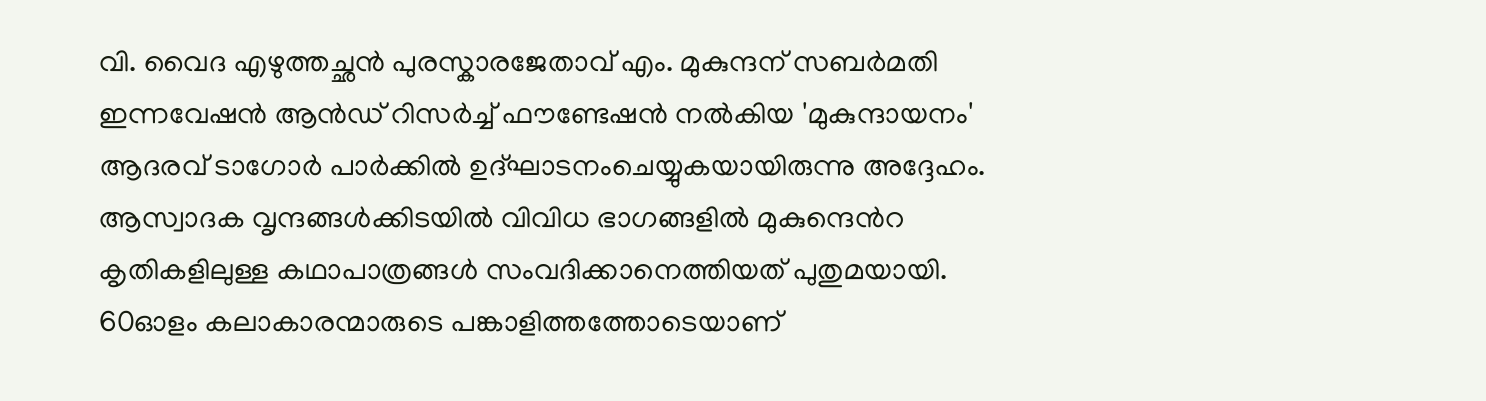വി. വൈദ എഴുത്തച്ഛൻ പുരസ്കാരജേതാവ് എം. മുകുന്ദന് സബർമതി ഇന്നവേഷൻ ആൻഡ് റിസർച്ച് ഫൗണ്ടേഷൻ നൽകിയ 'മുകുന്ദായനം' ആദരവ് ടാഗോർ പാർക്കിൽ ഉദ്ഘാടനംചെയ്യുകയായിരുന്നു അദ്ദേഹം. ആസ്വാദക വൃന്ദങ്ങൾക്കിടയിൽ വിവിധ ഭാഗങ്ങളിൽ മുകുന്ദെൻറ കൃതികളിലുള്ള കഥാപാത്രങ്ങൾ സംവദിക്കാനെത്തിയത് പുതുമയായി. 60ഓളം കലാകാരന്മാരുടെ പങ്കാളിത്തത്തോടെയാണ്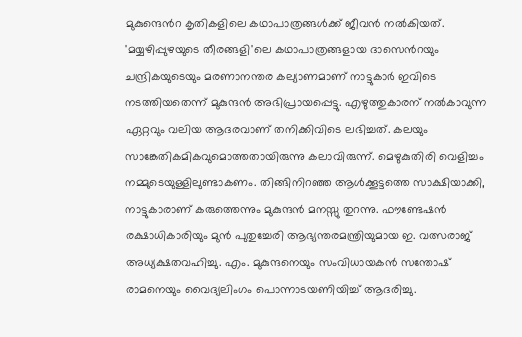മുകുന്ദെൻറ കൃതികളിലെ കഥാപാത്രങ്ങൾക്ക് ജീവൻ നൽകിയത്. 'മയ്യഴിപ്പുഴയുടെ തീരങ്ങളി'ലെ കഥാപാത്രങ്ങളായ ദാസെൻറയും ചന്ദ്രികയുടെയും മരണാനന്തര കല്യാണമാണ് നാട്ടുകാർ ഇവിടെ നടത്തിയതെന്ന് മുകുന്ദൻ അഭിപ്രായപ്പെട്ടു. എഴുത്തുകാരന് നൽകാവുന്ന ഏറ്റവും വലിയ ആദരവാണ് തനിക്കിവിടെ ലഭിച്ചത്. കലയും സാങ്കേതികമികവുമൊത്തതായിരുന്നു കലാവിരുന്ന്. മെഴുകുതിരി വെളിച്ചം നമ്മുടെയുള്ളിലുണ്ടാകണം. തിങ്ങിനിറഞ്ഞ ആൾക്കൂട്ടത്തെ സാക്ഷിയാക്കി, നാട്ടുകാരാണ് കരുത്തെന്നും മുകുന്ദൻ മനസ്സു തുറന്നു. ഫൗണ്ടേഷൻ രക്ഷാധികാരിയും മുൻ പുതുച്ചേരി ആഭ്യന്തരമന്ത്രിയുമായ ഇ. വത്സരാജ് അധ്യക്ഷതവഹിച്ചു. എം. മുകുന്ദനെയും സംവിധായകൻ സന്തോഷ് രാമനെയും വൈദ്യലിംഗം പൊന്നാടയണിയിച്ച് ആദരിച്ചു.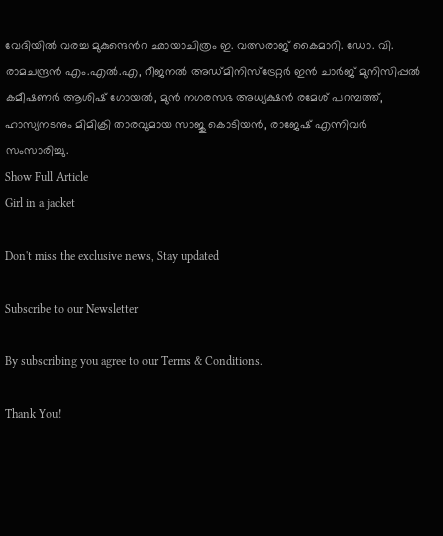വേദിയിൽ വരച്ച മുകുന്ദെൻറ ഛായാചിത്രം ഇ. വത്സരാജ് കൈമാറി. ഡോ. വി. രാമചന്ദ്രൻ എം.എൽ.എ, റീജനൽ അഡ്മിനിസ്ട്രേറ്റർ ഇൻ ചാർജ് മുനിസിപ്പൽ കമീഷണർ ആശിഷ് ഗോയൽ, മുൻ നഗരസഭ അധ്യക്ഷൻ രമേശ് പറമ്പത്ത്, ഹാസ്യനടനും മിമിക്രി താരവുമായ സാജു കൊടിയൻ, രാജേഷ് എന്നിവർ സംസാരിച്ചു.
Show Full Article
Girl in a jacket

Don't miss the exclusive news, Stay updated

Subscribe to our Newsletter

By subscribing you agree to our Terms & Conditions.

Thank You!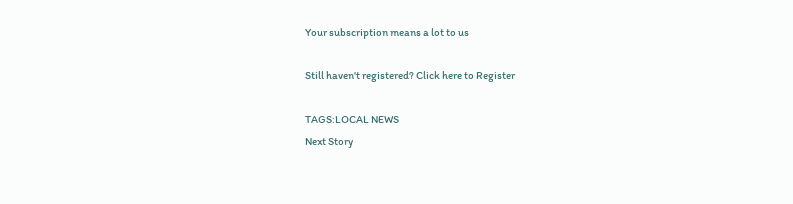Your subscription means a lot to us

Still haven't registered? Click here to Register

TAGS:LOCAL NEWS
Next Story